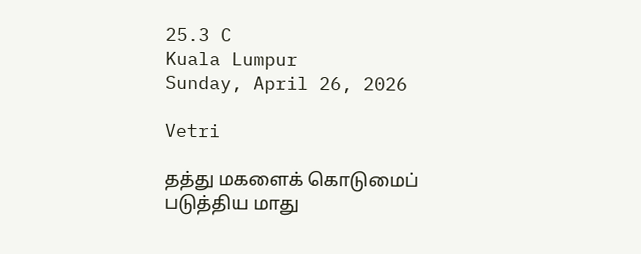25.3 C
Kuala Lumpur
Sunday, April 26, 2026

Vetri

தத்து மகளைக் கொடுமைப் படுத்திய மாது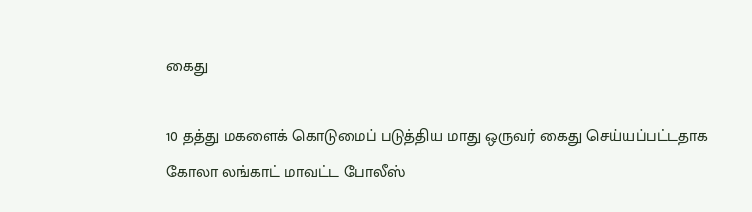கைது

10 தத்து மகளைக் கொடுமைப் படுத்திய மாது ஒருவர் கைது செய்யப்பட்டதாக கோலா லங்காட் மாவட்ட போலீஸ்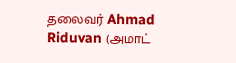தலைவர் Ahmad Riduvan (அமாட்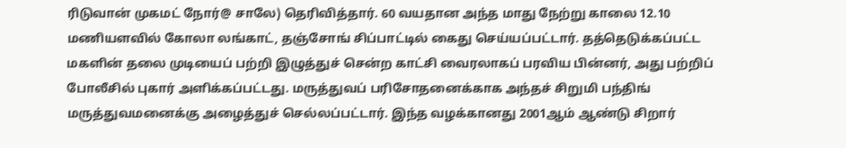ரிடுவான் முகமட் நோர்@ சாலே) தெரிவித்தார். 60 வயதான அந்த மாது நேற்று காலை 12.10 மணியளவில் கோலா லங்காட், தஞ்சோங் சிப்பாட்டில் கைது செய்யப்பட்டார். தத்தெடுக்கப்பட்ட மகளின் தலை முடியைப் பற்றி இழுத்துச் சென்ற காட்சி வைரலாகப் பரவிய பின்னர், அது பற்றிப் போலீசில் புகார் அளிக்கப்பட்டது. மருத்துவப் பரிசோதனைக்காக அந்தச் சிறுமி பந்திங் மருத்துவமனைக்கு அழைத்துச் செல்லப்பட்டார். இந்த வழக்கானது 2001ஆம் ஆண்டு சிறார்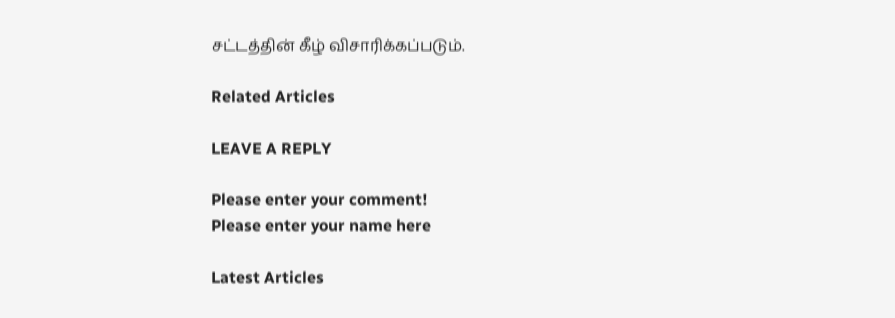சட்டத்தின் கீழ் விசாரிக்கப்படும்.

Related Articles

LEAVE A REPLY

Please enter your comment!
Please enter your name here

Latest Articles